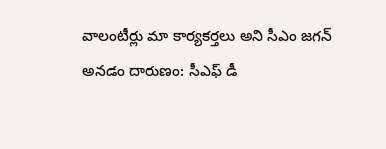వాలంటీర్లు మా కార్యకర్తలు అని సీఎం జగన్ అనడం దారుణం: సీఎఫ్ డీ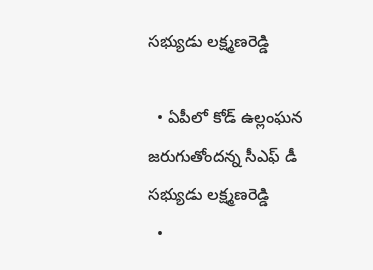సభ్యుడు లక్ష్మణరెడ్డి

  • ఏపీలో కోడ్ ఉల్లంఘన జరుగుతోందన్న సీఎఫ్ డీ సభ్యుడు లక్ష్మణరెడ్డి
  •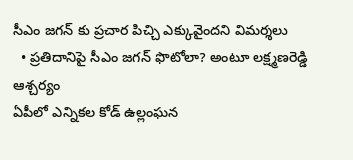సీఎం జగన్ కు ప్రచార పిచ్చి ఎక్కువైందని విమర్శలు
  • ప్రతిదానిపై సీఎం జగన్ ఫొటోలా? అంటూ లక్ష్మణరెడ్డి ఆశ్చర్యం
ఏపీలో ఎన్నికల కోడ్ ఉల్లంఘన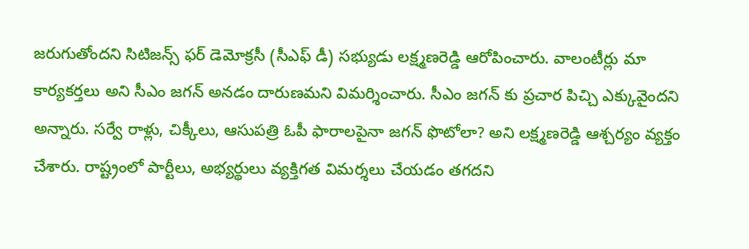జరుగుతోందని సిటిజన్స్ ఫర్ డెమోక్రసీ (సీఎఫ్ డీ) సభ్యుడు లక్ష్మణరెడ్డి ఆరోపించారు. వాలంటీర్లు మా కార్యకర్తలు అని సీఎం జగన్ అనడం దారుణమని విమర్శించారు. సీఎం జగన్ కు ప్రచార పిచ్చి ఎక్కువైందని అన్నారు. సర్వే రాళ్లు, చిక్కీలు, ఆసుపత్రి ఓపీ ఫారాలపైనా జగన్ ఫొటోలా? అని లక్ష్మణరెడ్డి ఆశ్చర్యం వ్యక్తం చేశారు. రాష్ట్రంలో పార్టీలు, అభ్యర్థులు వ్యక్తిగత విమర్శలు చేయడం తగదని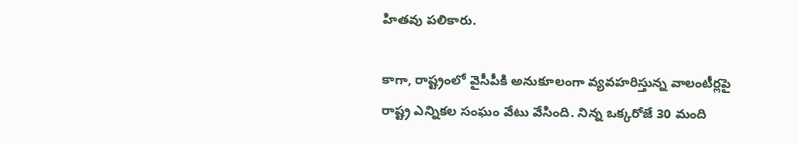హితవు పలికారు.

కాగా, రాష్ట్రంలో వైసీపీకి అనుకూలంగా వ్యవహరిస్తున్న వాలంటీర్లపై రాష్ట్ర ఎన్నికల సంఘం వేటు వేసింది. నిన్న ఒక్కరోజే 30 మంది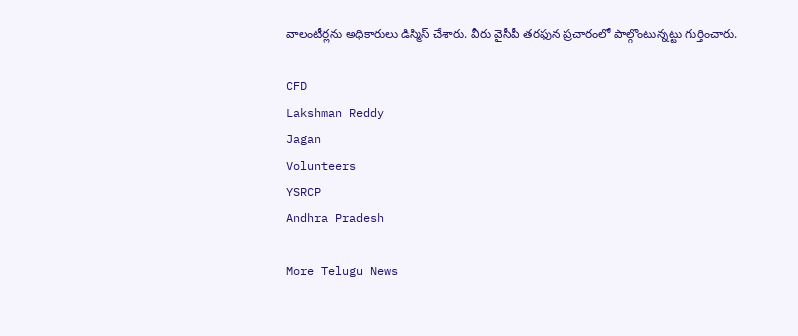వాలంటీర్లను అధికారులు డిస్మిస్ చేశారు. వీరు వైసీపీ తరఫున ప్రచారంలో పాల్గొంటున్నట్టు గుర్తించారు.

CFD
Lakshman Reddy
Jagan
Volunteers
YSRCP
Andhra Pradesh

More Telugu News